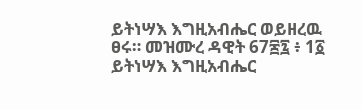ይትነሣእ እግዚአብሔር ወይዘረዉ ፀሩ። መዝሙረ ዳዊት 67፷፯ ፥ 1፩ ይትነሣእ እግዚአብሔር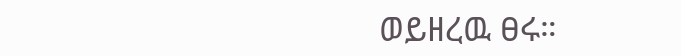ወይዘረዉ ፀሩ።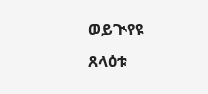ወይጒየዩ ጸላዕቱ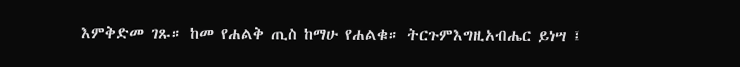እምቅድመ ገጹ። ከመ የሐልቅ ጢስ ከማሁ የሐልቁ። ትርጉምእግዚአብሔር ይነሣ ፤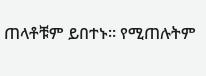ጠላቶቹም ይበተኑ። የሚጠሉትም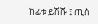ከፊቱ ይሽሹ ፤ ጢስ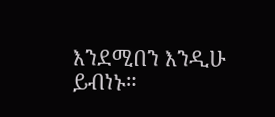እንደሚበን እንዲሁ ይብነኑ።